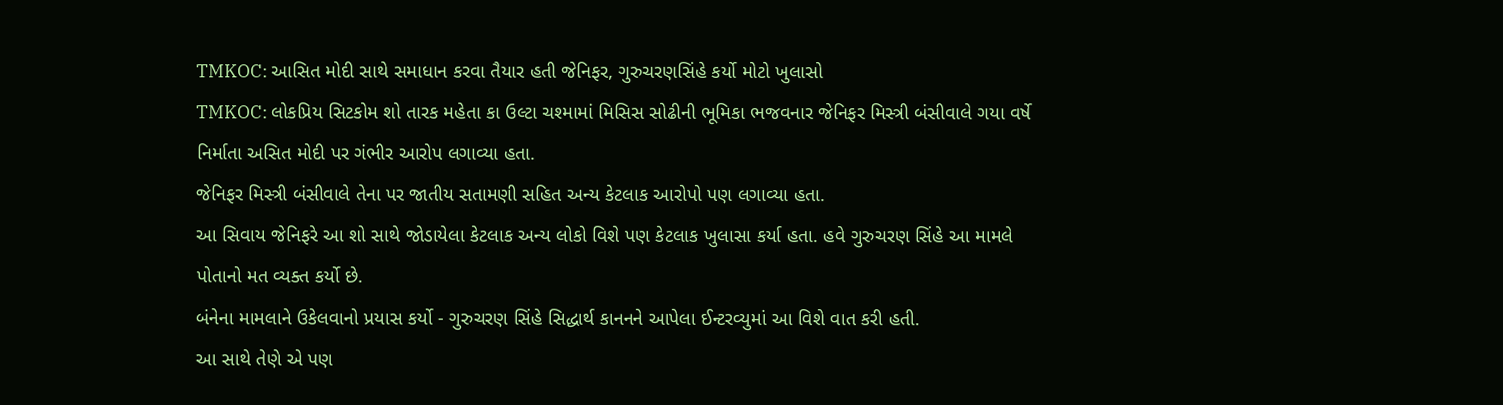TMKOC: આસિત મોદી સાથે સમાધાન કરવા તૈયાર હતી જેનિફર, ગુરુચરણસિંહે કર્યો મોટો ખુલાસો
TMKOC: લોકપ્રિય સિટકોમ શો તારક મહેતા કા ઉલ્ટા ચશ્મામાં મિસિસ સોઢીની ભૂમિકા ભજવનાર જેનિફર મિસ્ત્રી બંસીવાલે ગયા વર્ષે નિર્માતા અસિત મોદી પર ગંભીર આરોપ લગાવ્યા હતા.
જેનિફર મિસ્ત્રી બંસીવાલે તેના પર જાતીય સતામણી સહિત અન્ય કેટલાક આરોપો પણ લગાવ્યા હતા.
આ સિવાય જેનિફરે આ શો સાથે જોડાયેલા કેટલાક અન્ય લોકો વિશે પણ કેટલાક ખુલાસા કર્યા હતા. હવે ગુરુચરણ સિંહે આ મામલે પોતાનો મત વ્યક્ત કર્યો છે.
બંનેના મામલાને ઉકેલવાનો પ્રયાસ કર્યો - ગુરુચરણ સિંહે સિદ્ધાર્થ કાનનને આપેલા ઈન્ટરવ્યુમાં આ વિશે વાત કરી હતી.
આ સાથે તેણે એ પણ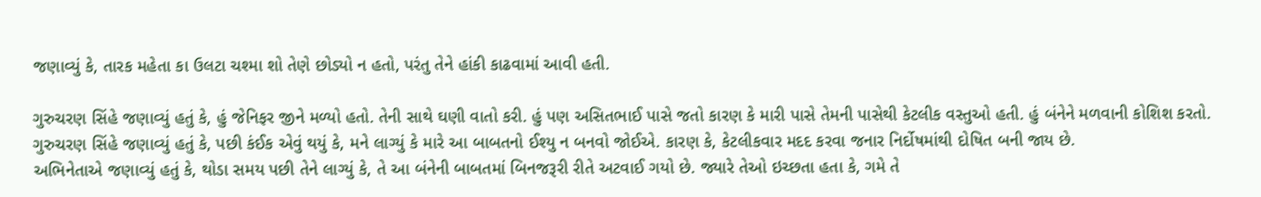જણાવ્યું કે, તારક મહેતા કા ઉલટા ચશ્મા શો તેણે છોડ્યો ન હતો, પરંતુ તેને હાંકી કાઢવામાં આવી હતી.

ગુરુચરણ સિંહે જણાવ્યું હતું કે, હું જેનિફર જીને મળ્યો હતો. તેની સાથે ઘણી વાતો કરી. હું પણ અસિતભાઈ પાસે જતો કારણ કે મારી પાસે તેમની પાસેથી કેટલીક વસ્તુઓ હતી. હું બંનેને મળવાની કોશિશ કરતો.
ગુરુચરણ સિંહે જણાવ્યું હતું કે, પછી કંઈક એવું થયું કે, મને લાગ્યું કે મારે આ બાબતનો ઈશ્યુ ન બનવો જોઈએ. કારણ કે, કેટલીકવાર મદદ કરવા જનાર નિર્દોષમાંથી દોષિત બની જાય છે.
અભિનેતાએ જણાવ્યું હતું કે, થોડા સમય પછી તેને લાગ્યું કે, તે આ બંનેની બાબતમાં બિનજરૂરી રીતે અટવાઈ ગયો છે. જ્યારે તેઓ ઇચ્છતા હતા કે, ગમે તે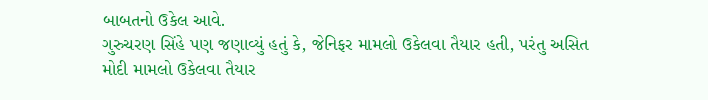બાબતનો ઉકેલ આવે.
ગુરુચરણ સિંહે પણ જણાવ્યું હતું કે, જેનિફર મામલો ઉકેલવા તૈયાર હતી, પરંતુ અસિત મોદી મામલો ઉકેલવા તૈયાર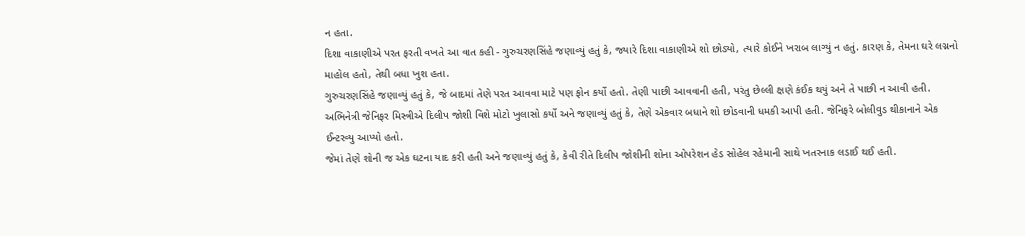ન હતા.
દિશા વાકાણીએ પરત ફરતી વખતે આ વાત કહી - ગુરુચરણસિંહે જણાવ્યું હતું કે, જ્યારે દિશા વાકાણીએ શો છોડ્યો, ત્યારે કોઈને ખરાબ લાગ્યું ન હતું. કારણ કે, તેમના ઘરે લગ્નનો માહોલ હતો, તેથી બધા ખુશ હતા.
ગુરુચરણસિંહે જણાવ્યું હતું કે, જે બાદમાં તેણે પરત આવવા માટે પણ ફોન કર્યો હતો. તેણી પાછી આવવાની હતી, પરંતુ છેલ્લી ક્ષણે કંઈક થયું અને તે પાછી ન આવી હતી.
અભિનેત્રી જેનિફર મિસ્ત્રીએ દિલીપ જોશી વિશે મોટો ખુલાસો કર્યો અને જણાવ્યું હતું કે, તેણે એકવાર બધાને શો છોડવાની ધમકી આપી હતી. જેનિફરે બોલીવુડ થીકાનાને એક ઈન્ટરવ્યુ આપ્યો હતો.
જેમાં તેણે શોની જ એક ઘટના યાદ કરી હતી અને જણાવ્યું હતું કે, કેવી રીતે દિલીપ જોશીની શોના ઓપરેશન હેડ સોહેલ રહેમાની સાથે ખતરનાક લડાઈ થઈ હતી.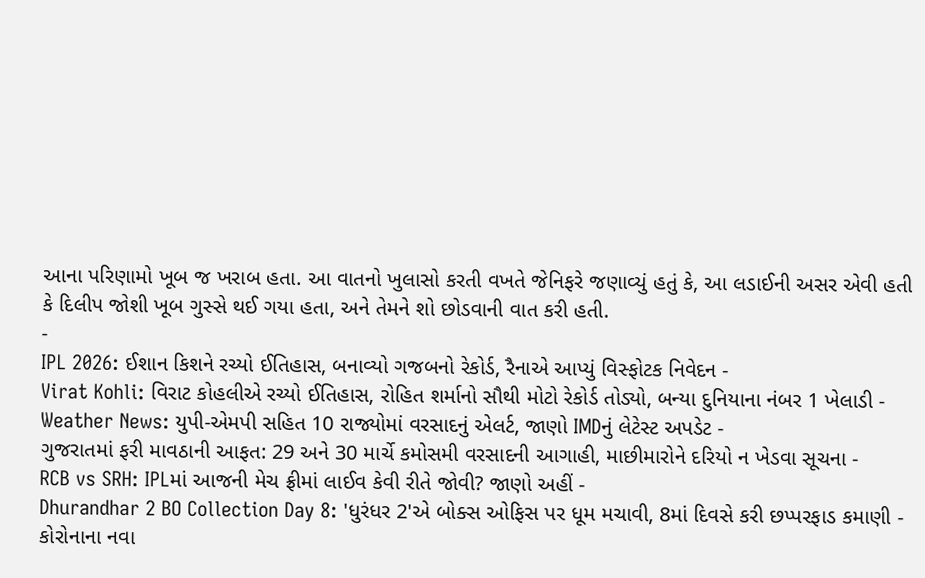આના પરિણામો ખૂબ જ ખરાબ હતા. આ વાતનો ખુલાસો કરતી વખતે જેનિફરે જણાવ્યું હતું કે, આ લડાઈની અસર એવી હતી કે દિલીપ જોશી ખૂબ ગુસ્સે થઈ ગયા હતા, અને તેમને શો છોડવાની વાત કરી હતી.
-
IPL 2026: ઈશાન કિશને રચ્યો ઈતિહાસ, બનાવ્યો ગજબનો રેકોર્ડ, રૈનાએ આપ્યું વિસ્ફોટક નિવેદન -
Virat Kohli: વિરાટ કોહલીએ રચ્યો ઈતિહાસ, રોહિત શર્માનો સૌથી મોટો રેકોર્ડ તોડ્યો, બન્યા દુનિયાના નંબર 1 ખેલાડી -
Weather News: યુપી-એમપી સહિત 10 રાજ્યોમાં વરસાદનું એલર્ટ, જાણો IMDનું લેટેસ્ટ અપડેટ -
ગુજરાતમાં ફરી માવઠાની આફત: 29 અને 30 માર્ચે કમોસમી વરસાદની આગાહી, માછીમારોને દરિયો ન ખેડવા સૂચના -
RCB vs SRH: IPLમાં આજની મેચ ફ્રીમાં લાઈવ કેવી રીતે જોવી? જાણો અહીં -
Dhurandhar 2 BO Collection Day 8: 'ધુરંધર 2'એ બોક્સ ઓફિસ પર ધૂમ મચાવી, 8માં દિવસે કરી છપ્પરફાડ કમાણી -
કોરોનાના નવા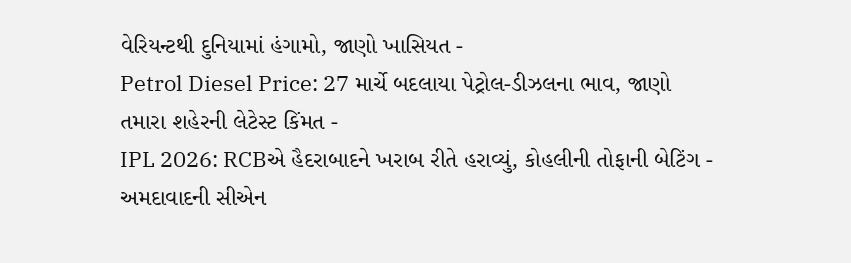વેરિયન્ટથી દુનિયામાં હંગામો, જાણો ખાસિયત -
Petrol Diesel Price: 27 માર્ચે બદલાયા પેટ્રોલ-ડીઝલના ભાવ, જાણો તમારા શહેરની લેટેસ્ટ કિંમત -
IPL 2026: RCBએ હૈદરાબાદને ખરાબ રીતે હરાવ્યું, કોહલીની તોફાની બેટિંગ -
અમદાવાદની સીએન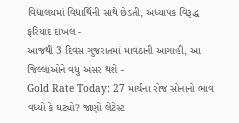વિદ્યાલયમાં વિદ્યાર્થિની સાથે છેડતી, અધ્યાપક વિરૂદ્ધ ફરિયાદ દાખલ -
આજથી 3 દિવસ ગુજરાતમાં માવઠાની આગાહી, આ જિલ્લાઓને વધુ અસર થશે -
Gold Rate Today: 27 માર્ચના રોજ સોનાનો ભાવ વધ્યો કે ઘટ્યો? જાણો લેટેસ્ટ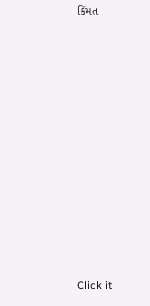કિંમત











Click it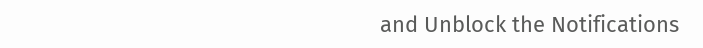and Unblock the Notifications